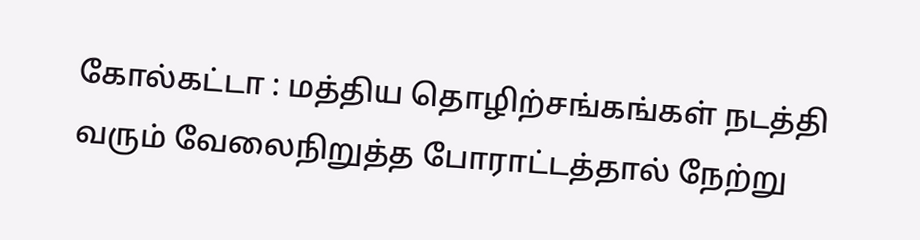கோல்கட்டா : மத்திய தொழிற்சங்கங்கள் நடத்தி வரும் வேலைநிறுத்த போராட்டத்தால் நேற்று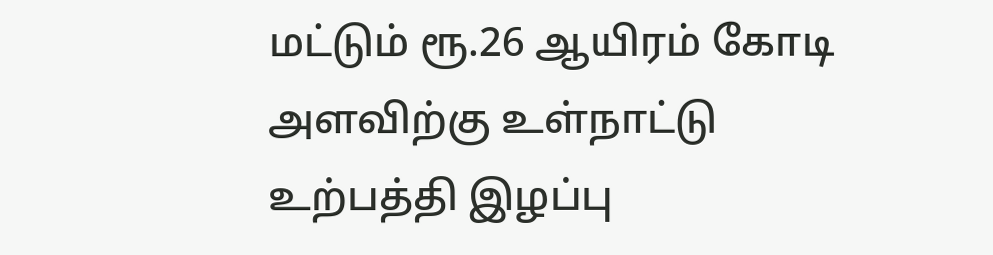மட்டும் ரூ.26 ஆயிரம் கோடி அளவிற்கு உள்நாட்டு உற்பத்தி இழப்பு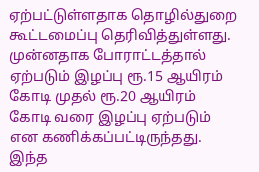ஏற்பட்டுள்ளதாக தொழில்துறை கூட்டமைப்பு தெரிவித்துள்ளது. முன்னதாக போராட்டத்தால் ஏற்படும் இழப்பு ரூ.15 ஆயிரம் கோடி முதல் ரூ.20 ஆயிரம் கோடி வரை இழப்பு ஏற்படும் என கணிக்கப்பட்டிருந்தது. இந்த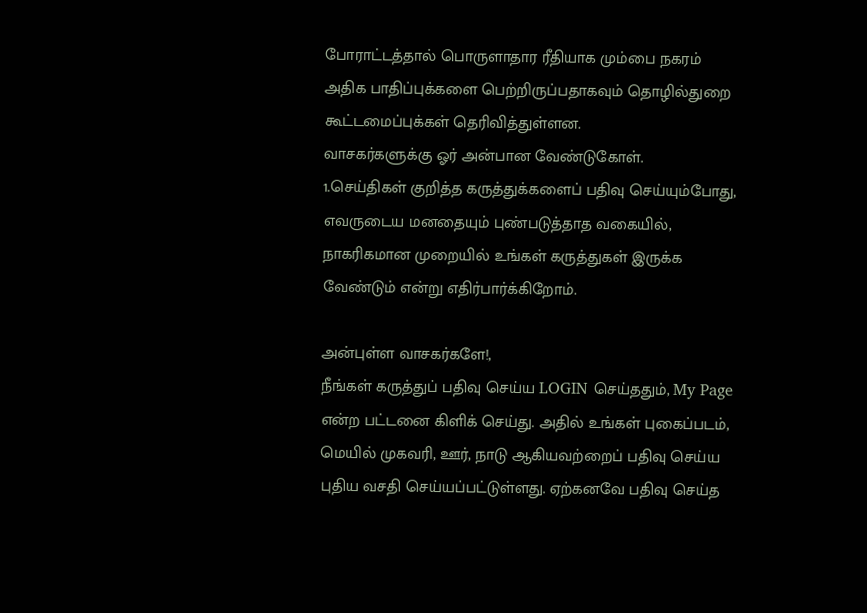போராட்டத்தால் பொருளாதார ரீதியாக மும்பை நகரம் அதிக பாதிப்புக்களை பெற்றிருப்பதாகவும் தொழில்துறை கூட்டமைப்புக்கள் தெரிவித்துள்ளன.
வாசகர்களுக்கு ஓர் அன்பான வேண்டுகோள்.
1.செய்திகள் குறித்த கருத்துக்களைப் பதிவு செய்யும்போது, எவருடைய மனதையும் புண்படுத்தாத வகையில், நாகரிகமான முறையில் உங்கள் கருத்துகள் இருக்க வேண்டும் என்று எதிர்பார்க்கிறோம்.

அன்புள்ள வாசகர்களே!,
நீங்கள் கருத்துப் பதிவு செய்ய LOGIN செய்ததும், My Page என்ற பட்டனை கிளிக் செய்து. அதில் உங்கள் புகைப்படம், மெயில் முகவரி, ஊர், நாடு ஆகியவற்றைப் பதிவு செய்ய புதிய வசதி செய்யப்பட்டுள்ளது. ஏற்கனவே பதிவு செய்த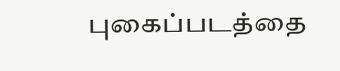புகைப்படத்தை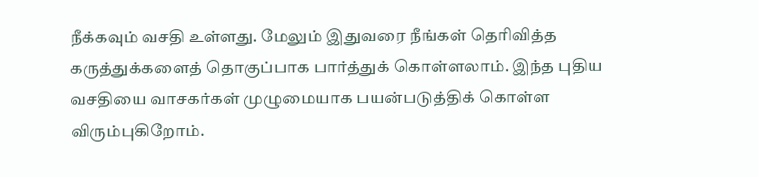நீக்கவும் வசதி உள்ளது. மேலும் இதுவரை நீங்கள் தெரிவித்த கருத்துக்களைத் தொகுப்பாக பார்த்துக் கொள்ளலாம். இந்த புதிய வசதியை வாசகர்கள் முழுமையாக பயன்படுத்திக் கொள்ள விரும்புகிறோம்.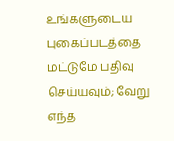உங்களுடைய புகைப்படத்தை மட்டுமே பதிவு செய்யவும்; வேறு எந்த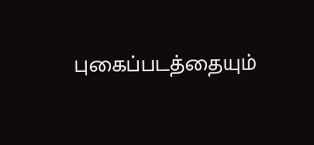புகைப்படத்தையும்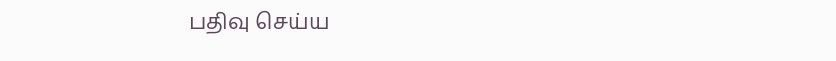பதிவு செய்ய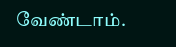வேண்டாம்.